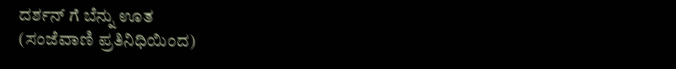ದರ್ಶನ್ ಗೆ ಬೆನ್ನು ಊತ
(ಸಂಜೆವಾಣಿ ಪ್ರತಿನಿಧಿಯಿಂದ)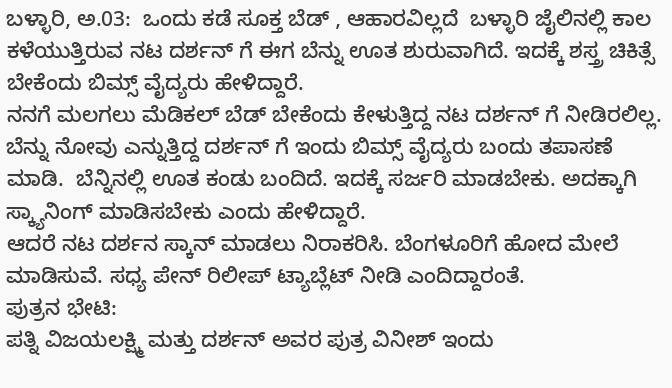ಬಳ್ಳಾರಿ, ಅ.03:  ಒಂದು ಕಡೆ ಸೂಕ್ತ ಬೆಡ್ , ಆಹಾರವಿಲ್ಲದೆ  ಬಳ್ಳಾರಿ ಜೈಲಿನಲ್ಲಿ ಕಾಲ ಕಳೆಯುತ್ತಿರುವ ನಟ ದರ್ಶನ್ ಗೆ ಈಗ ಬೆನ್ನು ಊತ ಶುರುವಾಗಿದೆ. ಇದಕ್ಕೆ ಶಸ್ತ್ರ ಚಿಕಿತ್ಸೆ ಬೇಕೆಂದು ಬಿಮ್ಸ್ ವೈದ್ಯರು ಹೇಳಿದ್ದಾರೆ.
ನನಗೆ ಮಲಗಲು ಮೆಡಿಕಲ್ ಬೆಡ್ ಬೇಕೆಂದು ಕೇಳುತ್ತಿದ್ದ ನಟ ದರ್ಶನ್ ಗೆ ನೀಡಿರಲಿಲ್ಲ.
ಬೆನ್ನು ನೋವು ಎನ್ನುತ್ತಿದ್ದ ದರ್ಶನ್ ಗೆ ಇಂದು ಬಿಮ್ಸ್ ವೈದ್ಯರು ಬಂದು ತಪಾಸಣೆ ಮಾಡಿ.  ಬೆನ್ನಿನಲ್ಲಿ ಊತ ಕಂಡು ಬಂದಿದೆ. ಇದಕ್ಕೆ ಸರ್ಜರಿ ಮಾಡಬೇಕು. ಅದಕ್ಕಾಗಿ ಸ್ಕ್ಯಾನಿಂಗ್ ಮಾಡಿಸಬೇಕು ಎಂದು ಹೇಳಿದ್ದಾರೆ.
ಆದರೆ ನಟ ದರ್ಶನ ಸ್ಕಾನ್ ಮಾಡಲು ನಿರಾಕರಿಸಿ. ಬೆಂಗಳೂರಿಗೆ ಹೋದ ಮೇಲೆ ಮಾಡಿಸುವೆ. ಸಧ್ಯ ಪೇನ್ ರಿಲೀಪ್ ಟ್ಯಾಬ್ಲೆಟ್ ನೀಡಿ ಎಂದಿದ್ದಾರಂತೆ.
ಪುತ್ರನ ಭೇಟಿ:
ಪತ್ನಿ ವಿಜಯಲಕ್ಷ್ಮಿ ಮತ್ತು ದರ್ಶನ್ ಅವರ ಪುತ್ರ ವಿನೀಶ್ ಇಂದು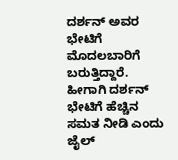ದರ್ಶನ್ ಅವರ ಭೇಟಿಗೆ  ಮೊದಲಬಾರಿಗೆ ಬರುತ್ತಿದ್ದಾರೆ.
ಹೀಗಾಗಿ ದರ್ಶನ್ ಭೇಟಿಗೆ ಹೆಚ್ಚಿನ ಸಮತ ನೀಡಿ ಎಂದು ಜೈಲ್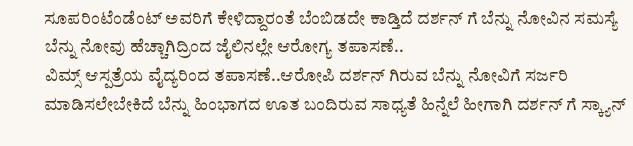ಸೂಪರಿಂಟೆಂಡೆಂಟ್ ಅವರಿಗೆ ಕೇಳಿದ್ದಾರಂತೆ ಬೆಂಬಿಡದೇ ಕಾಡ್ತಿದೆ ದರ್ಶನ್ ಗೆ ಬೆನ್ನು ನೋವಿನ ಸಮಸ್ಯೆ
ಬೆನ್ನು ನೋವು ಹೆಚ್ಚಾಗಿದ್ರಿಂದ ಜೈಲಿನಲ್ಲೇ ಆರೋಗ್ಯ ತಪಾಸಣೆ..
ವಿಮ್ಸ್ ಆಸ್ಪತ್ರೆಯ ವೈದ್ಯರಿಂದ ತಪಾಸಣೆ..ಆರೋಪಿ ದರ್ಶನ್ ಗಿರುವ ಬೆನ್ನು ನೋವಿಗೆ ಸರ್ಜರಿ ಮಾಡಿಸಲೇಬೇಕಿದೆ ಬೆನ್ನು ಹಿಂಭಾಗದ ಊತ ಬಂದಿರುವ ಸಾಧ್ಯತೆ ಹಿನ್ನೆಲೆ ಹೀಗಾಗಿ ದರ್ಶನ್ ಗೆ ಸ್ಕ್ಯಾನ್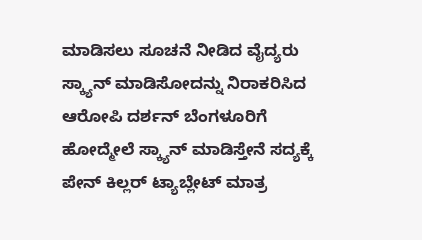ಮಾಡಿಸಲು ಸೂಚನೆ ನೀಡಿದ ವೈದ್ಯರು ಸ್ಕ್ಯಾನ್ ಮಾಡಿಸೋದನ್ನು ನಿರಾಕರಿಸಿದ ಆರೋಪಿ ದರ್ಶನ್ ಬೆಂಗಳೂರಿಗೆ ಹೋದ್ಮೇಲೆ ಸ್ಕ್ಯಾನ್ ಮಾಡಿಸ್ತೇನೆ ಸದ್ಯಕ್ಕೆ ಪೇನ್ ಕಿಲ್ಲರ್ ಟ್ಯಾಬ್ಲೇಟ್ ಮಾತ್ರ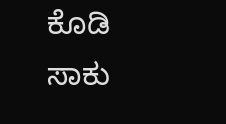ಕೊಡಿ ಸಾಕು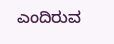ಎಂದಿರುವ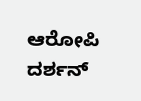ಆರೋಪಿ ದರ್ಶನ್